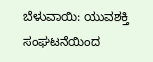ಬೆಳುವಾಯಿ: ಯುವಶಕ್ತಿ ಸಂಘಟನೆಯಿಂದ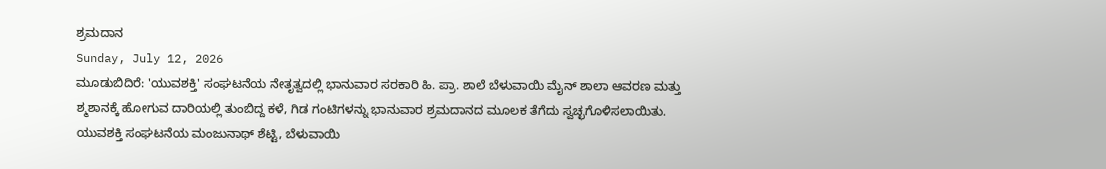ಶ್ರಮದಾನ
Sunday, July 12, 2026
ಮೂಡುಬಿದಿರೆ: 'ಯುವಶಕ್ತಿ' ಸಂಘಟನೆಯ ನೇತೃತ್ವದಲ್ಲಿ ಭಾನುವಾರ ಸರಕಾರಿ ಹಿ. ಪ್ರಾ. ಶಾಲೆ ಬೆಳುವಾಯಿ ಮೈನ್ ಶಾಲಾ ಆವರಣ ಮತ್ತು ಶ್ಮಶಾನಕ್ಕೆ ಹೋಗುವ ದಾರಿಯಲ್ಲಿ ತುಂಬಿದ್ದ ಕಳೆ, ಗಿಡ ಗಂಟಿಗಳನ್ನು ಭಾನುವಾರ ಶ್ರಮದಾನದ ಮೂಲಕ ತೆಗೆದು ಸ್ವಚ್ಛಗೊಳಿಸಲಾಯಿತು.
ಯುವಶಕ್ತಿ ಸಂಘಟನೆಯ ಮಂಜುನಾಥ್ ಶೆಟ್ಟಿ, ಬೆಳುವಾಯಿ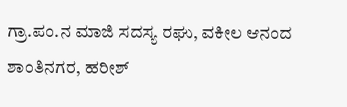ಗ್ರಾ.ಪಂ.ನ ಮಾಜಿ ಸದಸ್ಯ ರಘು, ವಕೀಲ ಆನಂದ ಶಾಂತಿನಗರ, ಹರೀಶ್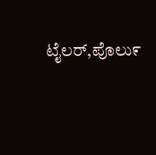ಟೈಲರ್,ಪೊಲು೯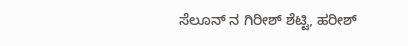ಸೆಲೂನ್ ನ ಗಿರೀಶ್ ಶೆಟ್ಟಿ, ಹರೀಶ್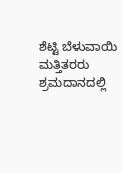ಶೆಟ್ಟಿ ಬೆಳುವಾಯಿ ಮತ್ತಿತರರು ಶ್ರಮದಾನದಲ್ಲಿ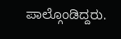ಪಾಲ್ಗೊಂಡಿದ್ದರು.